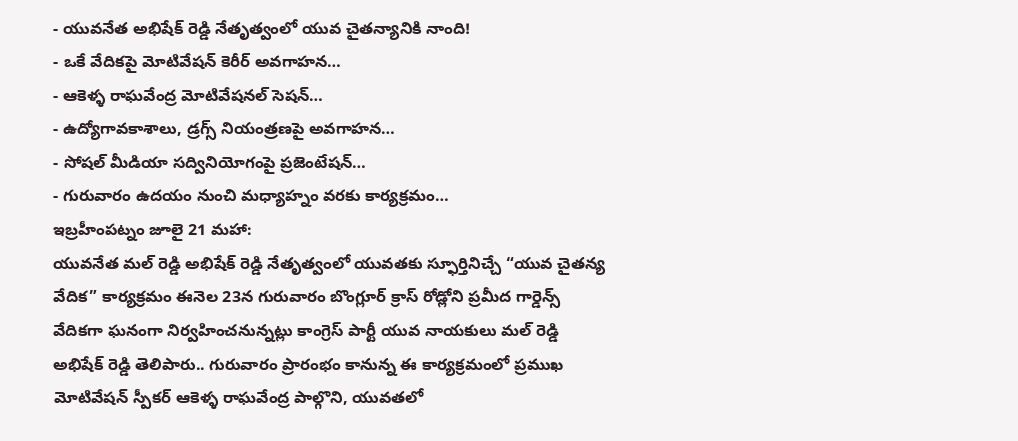- యువనేత అభిషేక్ రెడ్డి నేతృత్వంలో యువ చైతన్యానికి నాంది!
- ఒకే వేదికపై మోటివేషన్ కెరీర్ అవగాహన…
- ఆకెళ్ళ రాఘవేంద్ర మోటివేషనల్ సెషన్…
- ఉద్యోగావకాశాలు, డ్రగ్స్ నియంత్రణపై అవగాహన…
- సోషల్ మీడియా సద్వినియోగంపై ప్రజెంటేషన్…
- గురువారం ఉదయం నుంచి మధ్యాహ్నం వరకు కార్యక్రమం…
ఇబ్రహీంపట్నం జూలై 21 మహా:
యువనేత మల్ రెడ్డి అభిషేక్ రెడ్డి నేతృత్వంలో యువతకు స్ఫూర్తినిచ్చే “యువ చైతన్య వేదిక” కార్యక్రమం ఈనెల 23న గురువారం బొంగ్లూర్ క్రాస్ రోడ్లోని ప్రమీద గార్డెన్స్ వేదికగా ఘనంగా నిర్వహించనున్నట్లు కాంగ్రెస్ పార్టీ యువ నాయకులు మల్ రెడ్డి అభిషేక్ రెడ్డి తెలిపారు.. గురువారం ప్రారంభం కానున్న ఈ కార్యక్రమంలో ప్రముఖ మోటివేషన్ స్పీకర్ ఆకెళ్ళ రాఘవేంద్ర పాల్గొని, యువతలో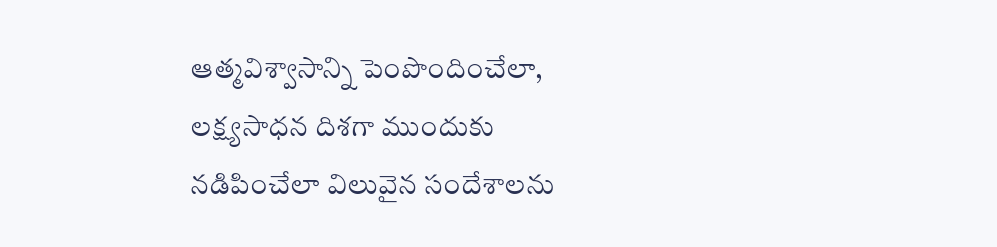ఆత్మవిశ్వాసాన్ని పెంపొందించేలా, లక్ష్యసాధన దిశగా ముందుకు నడిపించేలా విలువైన సందేశాలను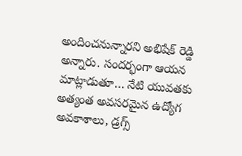అందించనున్నారని అభిషేక్ రెడ్డి అన్నారు. సందర్భంగా ఆయన మాట్లాడుతూ… నేటి యువతకు అత్యంత అవసరమైన ఉద్యోగ అవకాశాలు, డ్రగ్స్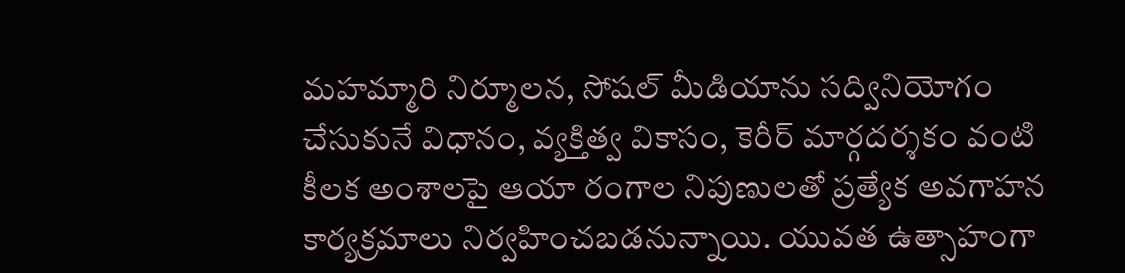మహమ్మారి నిర్మూలన, సోషల్ మీడియాను సద్వినియోగం చేసుకునే విధానం, వ్యక్తిత్వ వికాసం, కెరీర్ మార్గదర్శకం వంటి కీలక అంశాలపై ఆయా రంగాల నిపుణులతో ప్రత్యేక అవగాహన కార్యక్రమాలు నిర్వహించబడనున్నాయి. యువత ఉత్సాహంగా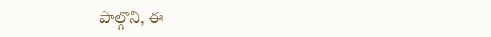పాల్గొని, ఈ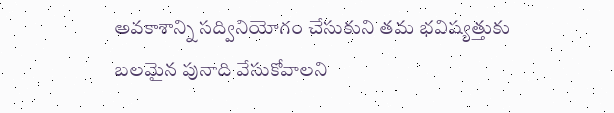అవకాశాన్ని సద్వినియోగం చేసుకుని తమ భవిష్యత్తుకు బలమైన పునాది వేసుకోవాలని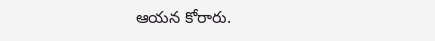ఆయన కోరారు.